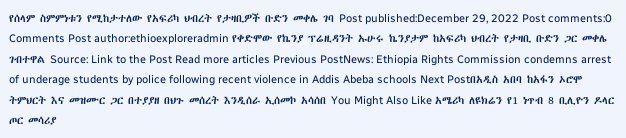የሰላም ስምምነቱን የሚከታተለው የአፍሪካ ህብረት የታዛቢዎች ቡድን መቀሌ ገባ Post published:December 29, 2022 Post comments:0 Comments Post author:ethioexploreradmin የቀድሞው የኬንያ ፕሬዚዳንት ኡሁሩ ኬንያታም ከአፍሪካ ህብረት የታዛቢ ቡድን ጋር መቀሌ ገብተዋል Source: Link to the Post Read more articles Previous PostNews: Ethiopia Rights Commission condemns arrest of underage students by police following recent violence in Addis Abeba schools Next Postበአዲስ አበባ ከአፋን ኦሮሞ ትምህርት እና መዝሙር ጋር በተያያዘ በህጉ መሰረት እንዲሰራ ኢሰመኮ አሳሰበ You Might Also Like አሜሪካ ለዩክሬን የ1 ነጥብ 8 ቢሊዮን ዶላር ጦር መሳሪያ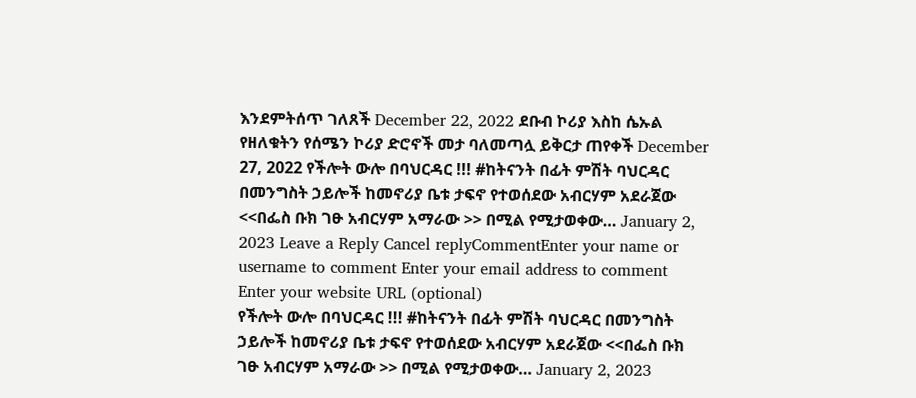እንደምትሰጥ ገለጸች December 22, 2022 ደቡብ ኮሪያ እስከ ሴኡል የዘለቁትን የሰሜን ኮሪያ ድሮኖች መታ ባለመጣሏ ይቅርታ ጠየቀች December 27, 2022 የችሎት ውሎ በባህርዳር !!! #ከትናንት በፊት ምሽት ባህርዳር በመንግስት ኃይሎች ከመኖሪያ ቤቱ ታፍኖ የተወሰደው አብርሃም አደራጀው <<በፌስ ቡክ ገፁ አብርሃም አማራው >> በሚል የሚታወቀው… January 2, 2023 Leave a Reply Cancel replyCommentEnter your name or username to comment Enter your email address to comment Enter your website URL (optional)
የችሎት ውሎ በባህርዳር !!! #ከትናንት በፊት ምሽት ባህርዳር በመንግስት ኃይሎች ከመኖሪያ ቤቱ ታፍኖ የተወሰደው አብርሃም አደራጀው <<በፌስ ቡክ ገፁ አብርሃም አማራው >> በሚል የሚታወቀው… January 2, 2023